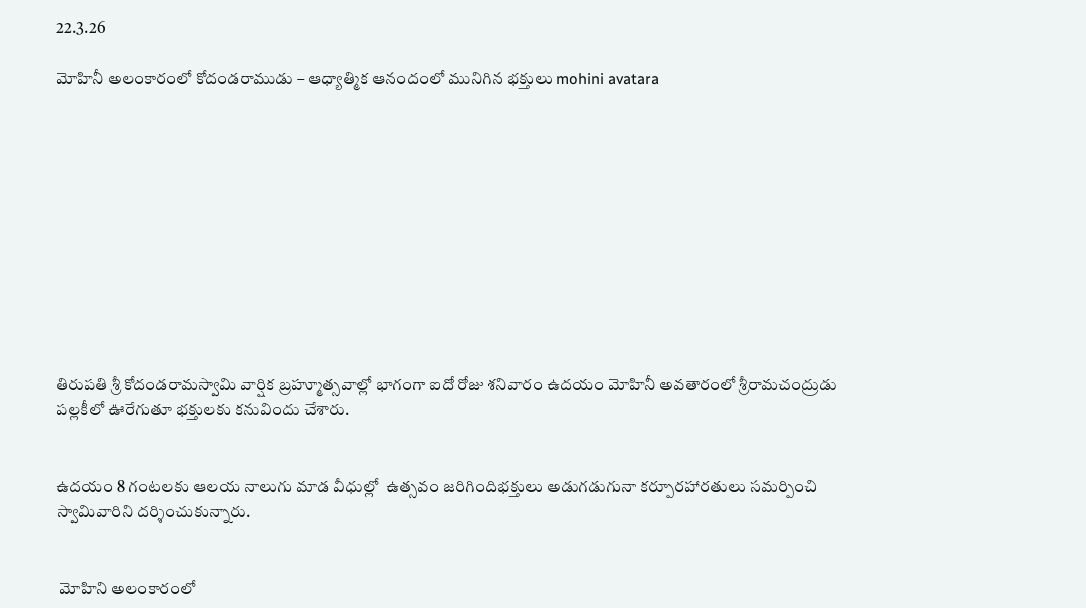22.3.26

మోహినీ అలంకారంలో కోదండరాముడు – ఆధ్యాత్మిక ఆనందంలో మునిగిన భక్తులు mohini avatara











తిరుపతి శ్రీ కోదండరామస్వామి వార్షిక బ్రహ్మూత్సవాల్లో భాగంగా ఐదో రోజు శనివారం ఉదయం మోహినీ అవతారంలో శ్రీరామచంద్రుడు పల్లకీలో ఊరేగుతూ భక్తులకు కనువిందు చేశారు.


ఉదయం 8 గంటలకు ఆల‌య నాలుగు మాడ వీధుల్లో  ఉత్సవం జరిగిందిభక్తులు అడుగడుగునా కర్పూరహారతులు సమర్పించి స్వామివారిని దర్శించుకున్నారు.


 మోహిని అలంకారంలో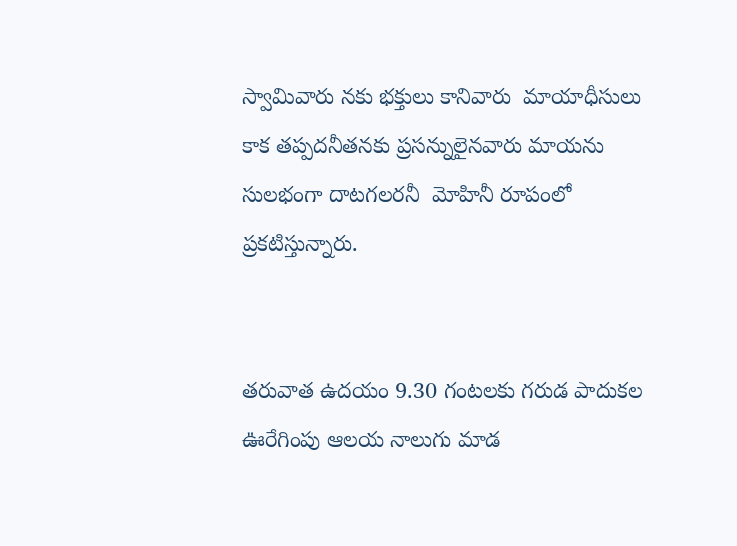స్వామివారు నకు భక్తులు కానివారు  మాయాధీసులు కాక తప్పదనీతనకు ప్రసన్నులైనవారు మాయను సులభంగా దాటగలరనీ  మోహినీ రూపంలో ప్రకటిస్తున్నారు.


త‌రువాత ఉద‌యం 9.30 గంట‌ల‌కు గ‌రుడ‌ పాదుక‌ల ఊరేగింపు ఆల‌య నాలుగు మాడ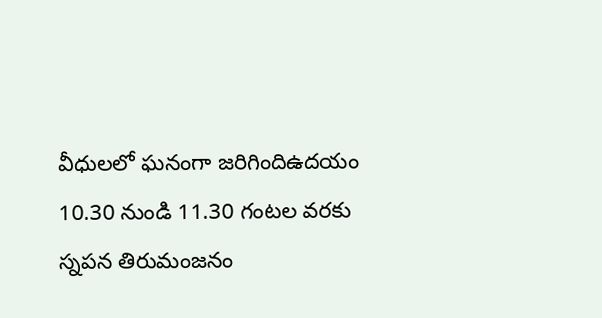వీధుల‌లో ఘనంగా జ‌రిగిందిఉదయం 10.30 నుండి 11.30 గంటల వరకు స్నపన తిరుమంజనం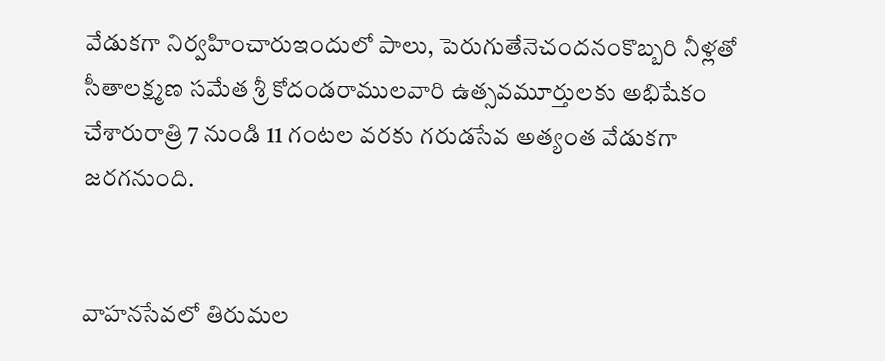వేడుకగా నిర్వహించారుఇందులో పాలు, పెరుగుతేనెచందనంకొబ్బరి నీళ్లతో సీతాలక్ష్మణ సమేత శ్రీ కోదండరాములవారి ఉత్సవమూర్తులకు అభిషేకం చేశారురాత్రి 7 నుండి 11 గంటల వరకు గరుడసేవ అత్యంత వేడుకగా జరగనుంది.


వాహ‌న‌సేవ‌లో తిరుమ‌ల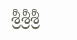శ్రీ‌శ్రీ‌శ్రీ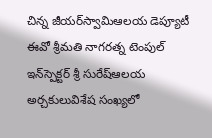చిన్న జీయ‌ర్‌స్వామిఆలయ డెప్యూటీ ఈవో శ్రీమతి నాగరత్న టెంపుల్‌ ఇన్‌స్పెక్టర్ శ్రీ సురేష్ఆలయ అర్చకులువిశేష సంఖ్యలో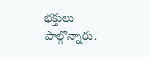భక్తులు పాల్గొన్నారు.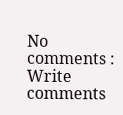No comments :
Write comments